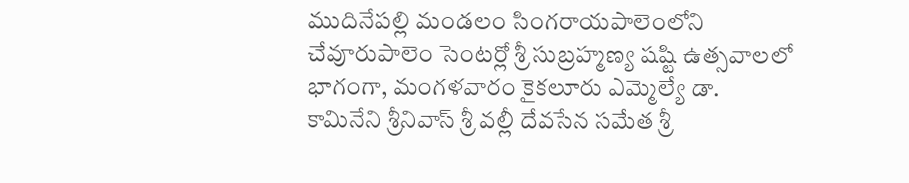ముదినేపల్లి మండలం సింగరాయపాలెంలోని చేవూరుపాలెం సెంటర్లో శ్రీ సుబ్రహ్మణ్య షష్టి ఉత్సవాలలో భాగంగా, మంగళవారం కైకలూరు ఎమ్మెల్యే డా. కామినేని శ్రీనివాస్ శ్రీ వల్లీ దేవసేన సమేత శ్రీ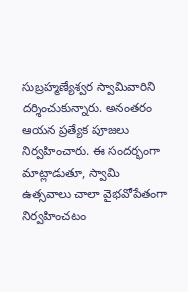సుబ్రహ్మణ్యేశ్వర స్వామివారిని దర్శించుకున్నారు. అనంతరం ఆయన ప్రత్యేక పూజలు నిర్వహించారు. ఈ సందర్భంగా మాట్లాడుతూ, స్వామి ఉత్సవాలు చాలా వైభవోపేతంగా నిర్వహించటం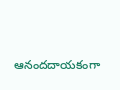ఆనందదాయకంగా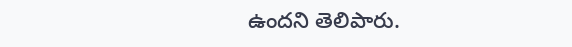ఉందని తెలిపారు.